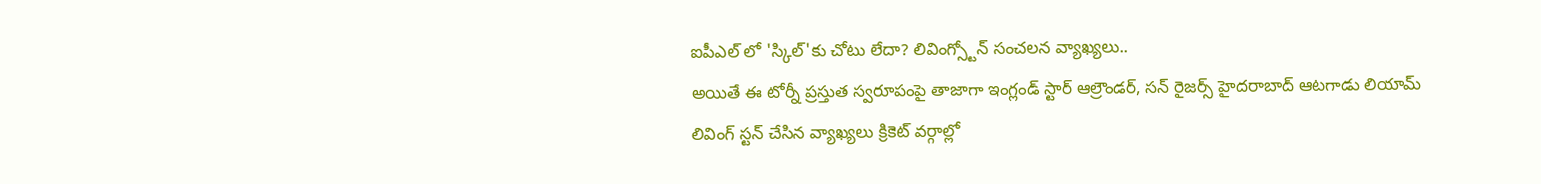ఐపీఎల్ లో 'స్కిల్'కు చోటు లేదా? లివింగ్స్టోన్ సంచలన వ్యాఖ్యలు..
అయితే ఈ టోర్నీ ప్రస్తుత స్వరూపంపై తాజాగా ఇంగ్లండ్ స్టార్ ఆల్రౌండర్, సన్ రైజర్స్ హైదరాబాద్ ఆటగాడు లియామ్ లివింగ్ స్టన్ చేసిన వ్యాఖ్యలు క్రికెట్ వర్గాల్లో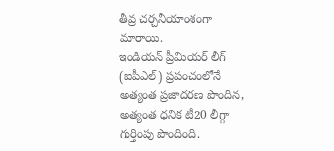తీవ్ర చర్చనీయాంశంగా మారాయి.
ఇండియన్ ప్రీమియర్ లీగ్ (ఐపీఎల్) ప్రపంచంలోనే అత్యంత ప్రజాదరణ పొందిన, అత్యంత ధనిక టీ20 లీగ్గా గుర్తింపు పొందింది.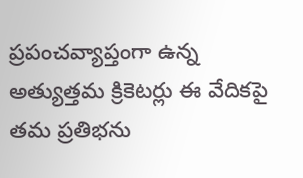ప్రపంచవ్యాప్తంగా ఉన్న అత్యుత్తమ క్రికెటర్లు ఈ వేదికపై తమ ప్రతిభను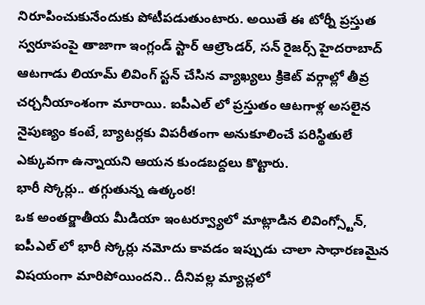నిరూపించుకునేందుకు పోటీపడుతుంటారు. అయితే ఈ టోర్నీ ప్రస్తుత స్వరూపంపై తాజాగా ఇంగ్లండ్ స్టార్ ఆల్రౌండర్, సన్ రైజర్స్ హైదరాబాద్ ఆటగాడు లియామ్ లివింగ్ స్టన్ చేసిన వ్యాఖ్యలు క్రికెట్ వర్గాల్లో తీవ్ర చర్చనీయాంశంగా మారాయి. ఐపీఎల్ లో ప్రస్తుతం ఆటగాళ్ల అసలైన నైపుణ్యం కంటే, బ్యాటర్లకు విపరీతంగా అనుకూలించే పరిస్థితులే ఎక్కువగా ఉన్నాయని ఆయన కుండబద్దలు కొట్టారు.
భారీ స్కోర్లు.. తగ్గుతున్న ఉత్కంఠ!
ఒక అంతర్జాతీయ మీడియా ఇంటర్వ్యూలో మాట్లాడిన లివింగ్స్టోన్, ఐపీఎల్ లో భారీ స్కోర్లు నమోదు కావడం ఇప్పుడు చాలా సాధారణమైన విషయంగా మారిపోయిందని.. దీనివల్ల మ్యాచ్లలో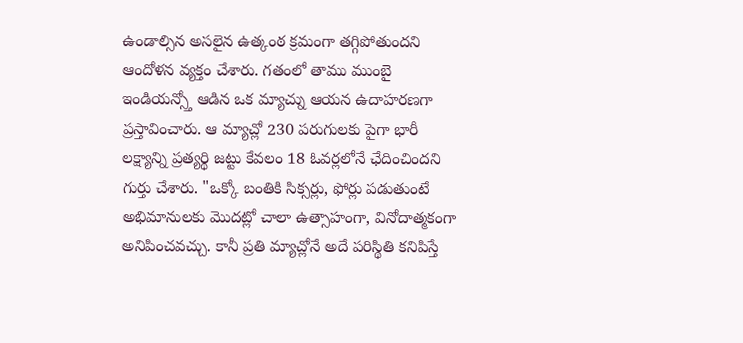ఉండాల్సిన అసలైన ఉత్కంఠ క్రమంగా తగ్గిపోతుందని ఆందోళన వ్యక్తం చేశారు. గతంలో తాము ముంబై ఇండియన్స్తో ఆడిన ఒక మ్యాచ్ను ఆయన ఉదాహరణగా ప్రస్తావించారు. ఆ మ్యాచ్లో 230 పరుగులకు పైగా భారీ లక్ష్యాన్ని ప్రత్యర్థి జట్టు కేవలం 18 ఓవర్లలోనే ఛేదించిందని గుర్తు చేశారు. "ఒక్కో బంతికి సిక్సర్లు, ఫోర్లు పడుతుంటే అభిమానులకు మొదట్లో చాలా ఉత్సాహంగా, వినోదాత్మకంగా అనిపించవచ్చు. కానీ ప్రతి మ్యాచ్లోనే అదే పరిస్థితి కనిపిస్తే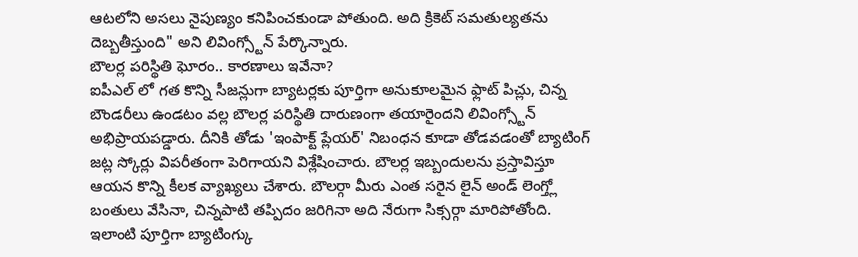ఆటలోని అసలు నైపుణ్యం కనిపించకుండా పోతుంది. అది క్రికెట్ సమతుల్యతను దెబ్బతీస్తుంది" అని లివింగ్స్టోన్ పేర్కొన్నారు.
బౌలర్ల పరిస్థితి ఘోరం.. కారణాలు ఇవేనా?
ఐపీఎల్ లో గత కొన్ని సీజన్లుగా బ్యాటర్లకు పూర్తిగా అనుకూలమైన ఫ్లాట్ పిచ్లు, చిన్న బౌండరీలు ఉండటం వల్ల బౌలర్ల పరిస్థితి దారుణంగా తయారైందని లివింగ్స్టోన్ అభిప్రాయపడ్డారు. దీనికి తోడు 'ఇంపాక్ట్ ప్లేయర్' నిబంధన కూడా తోడవడంతో బ్యాటింగ్ జట్ల స్కోర్లు విపరీతంగా పెరిగాయని విశ్లేషించారు. బౌలర్ల ఇబ్బందులను ప్రస్తావిస్తూ ఆయన కొన్ని కీలక వ్యాఖ్యలు చేశారు. బౌలర్గా మీరు ఎంత సరైన లైన్ అండ్ లెంగ్త్లో బంతులు వేసినా, చిన్నపాటి తప్పిదం జరిగినా అది నేరుగా సిక్సర్గా మారిపోతోంది. ఇలాంటి పూర్తిగా బ్యాటింగ్కు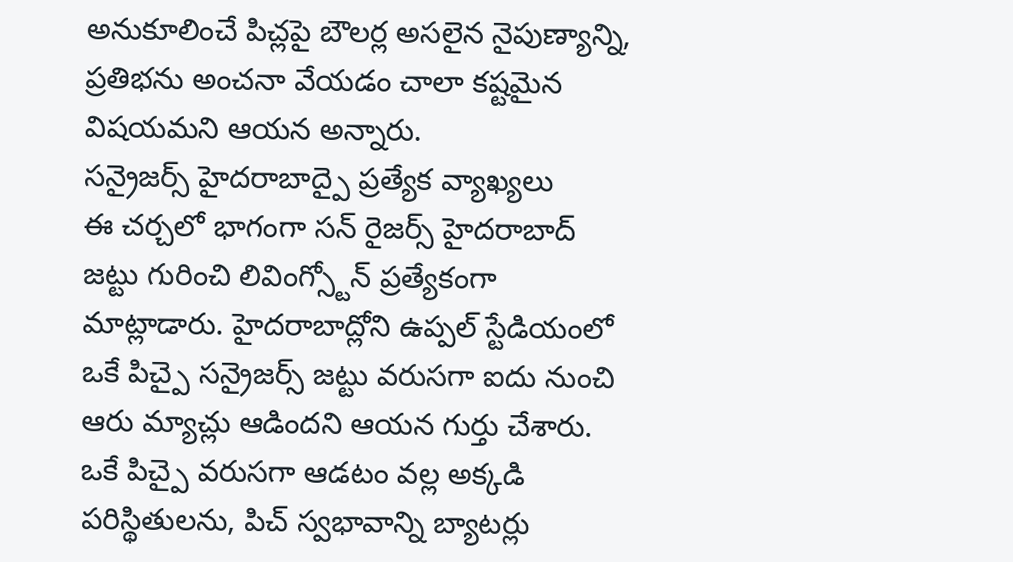అనుకూలించే పిచ్లపై బౌలర్ల అసలైన నైపుణ్యాన్ని, ప్రతిభను అంచనా వేయడం చాలా కష్టమైన విషయమని ఆయన అన్నారు.
సన్రైజర్స్ హైదరాబాద్పై ప్రత్యేక వ్యాఖ్యలు
ఈ చర్చలో భాగంగా సన్ రైజర్స్ హైదరాబాద్ జట్టు గురించి లివింగ్స్టోన్ ప్రత్యేకంగా మాట్లాడారు. హైదరాబాద్లోని ఉప్పల్ స్టేడియంలో ఒకే పిచ్పై సన్రైజర్స్ జట్టు వరుసగా ఐదు నుంచి ఆరు మ్యాచ్లు ఆడిందని ఆయన గుర్తు చేశారు. ఒకే పిచ్పై వరుసగా ఆడటం వల్ల అక్కడి పరిస్థితులను, పిచ్ స్వభావాన్ని బ్యాటర్లు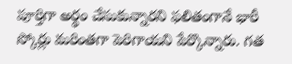పూర్తిగా అర్థం చేసుకున్నారని ఫలితంగానే భారీ స్కోర్లు మరింతగా పెరిగాయని పేర్కొన్నారు. గత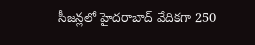సీజన్లలో హైదరాబాద్ వేదికగా 250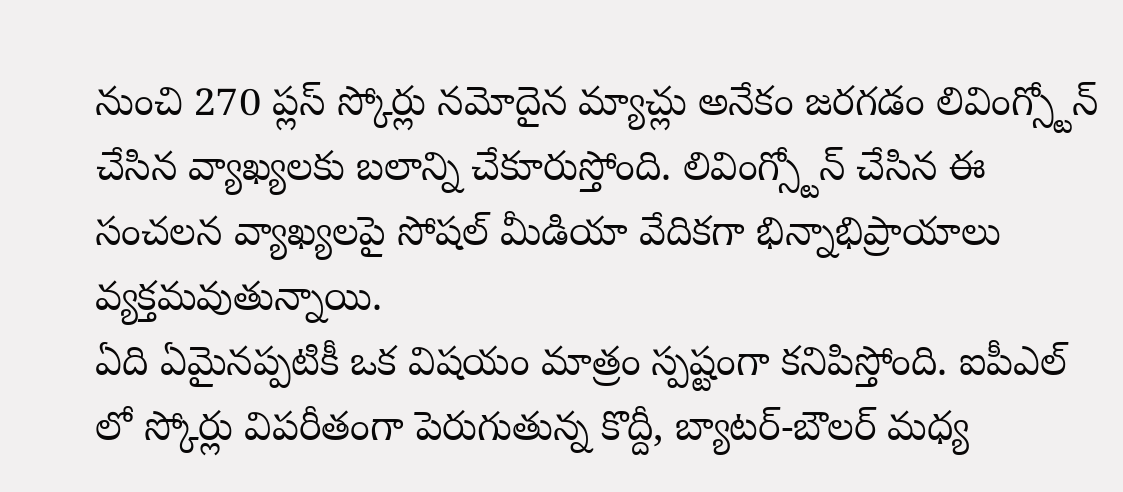నుంచి 270 ప్లస్ స్కోర్లు నమోదైన మ్యాచ్లు అనేకం జరగడం లివింగ్స్టోన్ చేసిన వ్యాఖ్యలకు బలాన్ని చేకూరుస్తోంది. లివింగ్స్టోన్ చేసిన ఈ సంచలన వ్యాఖ్యలపై సోషల్ మీడియా వేదికగా భిన్నాభిప్రాయాలు వ్యక్తమవుతున్నాయి.
ఏది ఏమైనప్పటికీ ఒక విషయం మాత్రం స్పష్టంగా కనిపిస్తోంది. ఐపీఎల్ లో స్కోర్లు విపరీతంగా పెరుగుతున్న కొద్దీ, బ్యాటర్-బౌలర్ మధ్య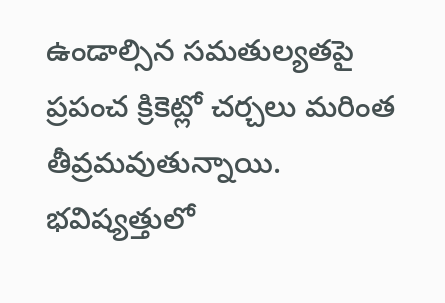ఉండాల్సిన సమతుల్యతపై ప్రపంచ క్రికెట్లో చర్చలు మరింత తీవ్రమవుతున్నాయి. భవిష్యత్తులో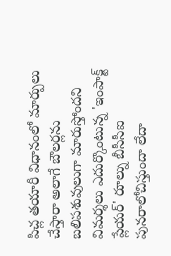పిచ్ల తయారీ విధానంలో మార్పులు చేస్తారా అలాగే బౌలర్లను బలిపశువులుగా మారుస్తోందని విమర్శలు ఎదుర్కొంటున్న 'ఇంపాక్ట్ ప్లేయర్' రూల్ను బీసీసీఐ పునరాలోచిస్తుందా లేదా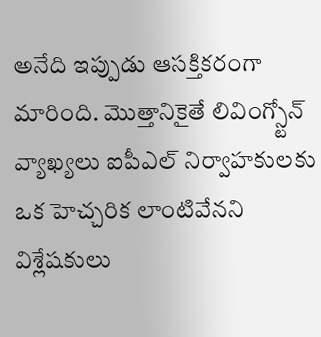అనేది ఇప్పుడు ఆసక్తికరంగా మారింది. మొత్తానికైతే లివింగ్స్టోన్ వ్యాఖ్యలు ఐపీఎల్ నిర్వాహకులకు ఒక హెచ్చరిక లాంటివేనని విశ్లేషకులు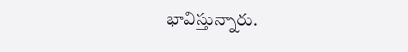భావిస్తున్నారు.